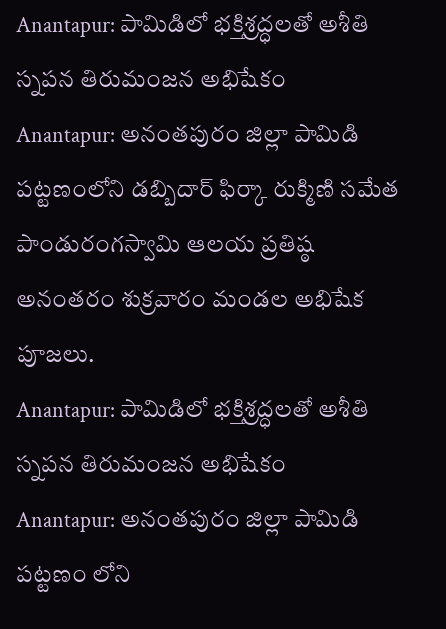Anantapur: పామిడిలో భక్తిశ్రద్ధలతో అశీతి స్నపన తిరుమంజన అభిషేకం
Anantapur: అనంతపురం జిల్లా పామిడి పట్టణంలోని డబ్బిదార్ ఫిర్కా రుక్మిణి సమేత పాండురంగస్వామి ఆలయ ప్రతిష్ఠ అనంతరం శుక్రవారం మండల అభిషేక పూజలు.
Anantapur: పామిడిలో భక్తిశ్రద్ధలతో అశీతి స్నపన తిరుమంజన అభిషేకం
Anantapur: అనంతపురం జిల్లా పామిడి పట్టణం లోని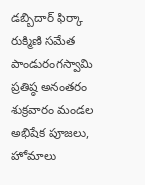డబ్బిదార్ ఫిర్కా రుక్మిణి సమేత పాండురంగస్వామి ప్రతిష్ఠ అనంతరం శుక్రవారం మండల అభిషేక పూజలు, హోమాలు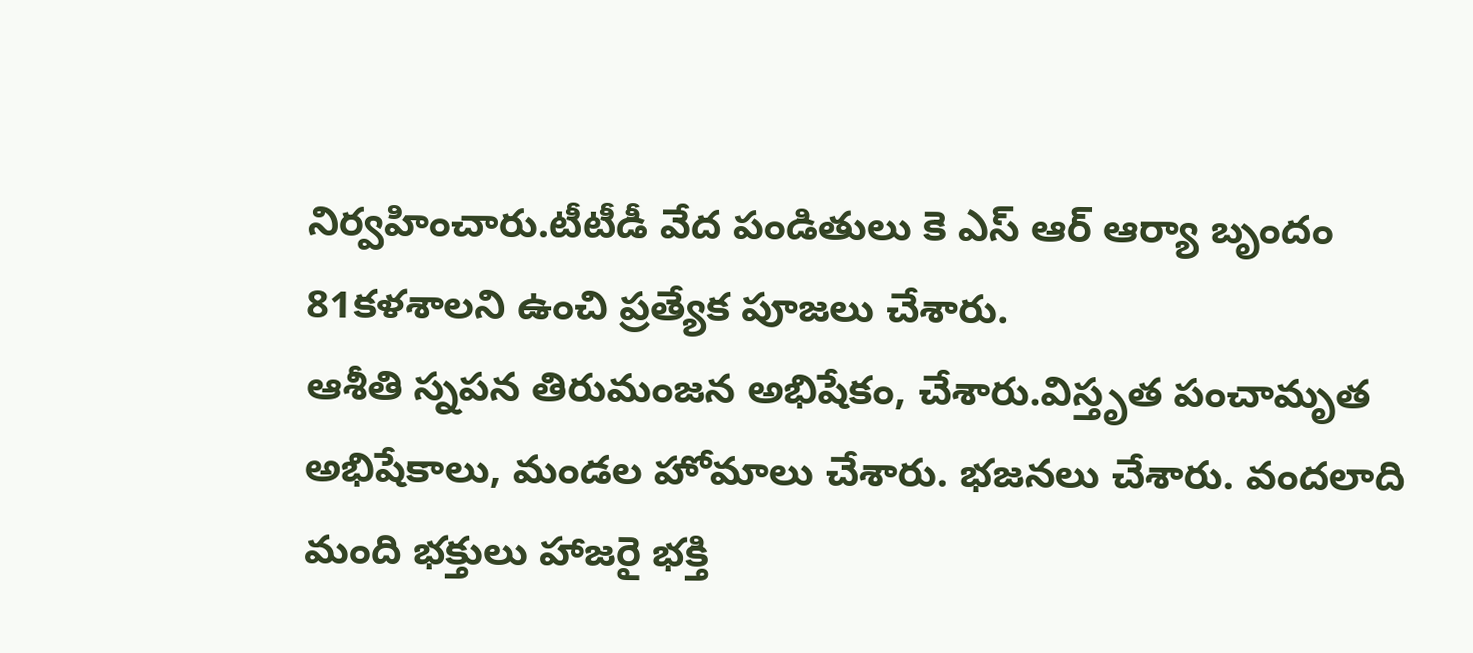నిర్వహించారు.టీటీడీ వేద పండితులు కె ఎస్ ఆర్ ఆర్యా బృందం 81కళశాలని ఉంచి ప్రత్యేక పూజలు చేశారు.
ఆశీతి స్నపన తిరుమంజన అభిషేకం, చేశారు.విస్తృత పంచామృత అభిషేకాలు, మండల హోమాలు చేశారు. భజనలు చేశారు. వందలాది మంది భక్తులు హాజరై భక్తి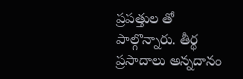ప్రపత్తుల తో పాల్గొన్నారు. తీర్థ ప్రసాదాలు అన్నదానం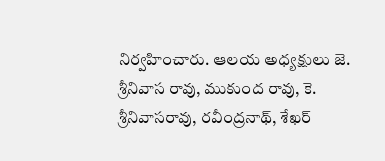నిర్వహించారు. ఆలయ అధ్యక్షులు జె. శ్రీనివాస రావు, ముకుంద రావు, కె. శ్రీనివాసరావు, రవీంద్రనాథ్, శేఖర్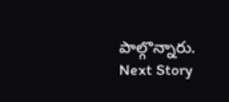పాల్గొన్నారు.
Next Story